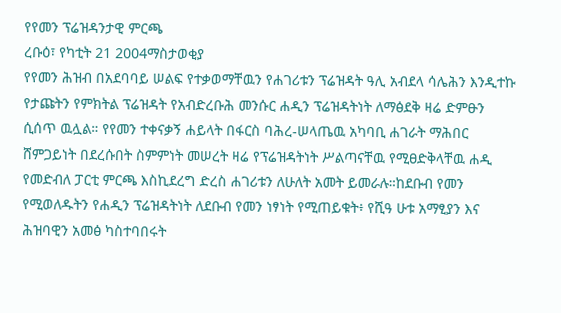የየመን ፕሬዝዳንታዊ ምርጫ
ረቡዕ፣ የካቲት 21 2004ማስታወቂያ
የየመን ሕዝብ በአደባባይ ሠልፍ የተቃወማቸዉን የሐገሪቱን ፕሬዝዳት ዓሊ አብደላ ሳሌሕን እንዲተኩ የታጩትን የምክትል ፕሬዝዳት የአብድረቡሕ መንሱር ሐዲን ፕሬዝዳትነት ለማፅደቅ ዛሬ ድምፁን ሲሰጥ ዉሏል። የየመን ተቀናቃኝ ሐይላት በፋርስ ባሕረ-ሠላጤዉ አካባቢ ሐገራት ማሕበር ሸምጋይነት በደረሱበት ስምምነት መሠረት ዛሬ የፕሬዝዳትነት ሥልጣናቸዉ የሚፀድቅላቸዉ ሐዲ የመድብለ ፓርቲ ምርጫ እስኪደረግ ድረስ ሐገሪቱን ለሁለት አመት ይመራሉ።ከደቡብ የመን የሚወለዱትን የሐዲን ፕሬዝዳትነት ለደቡብ የመን ነፃነት የሚጠይቁት፥ የሺዓ ሁቱ አማፂያን እና ሕዝባዊን አመፅ ካስተባበሩት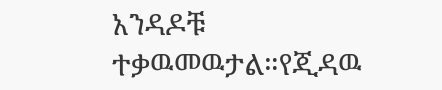አንዳዶቹ ተቃዉመዉታል።የጂዳዉ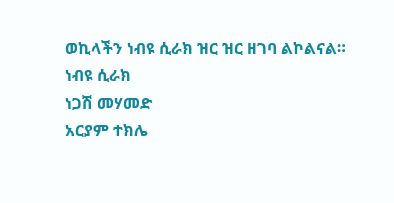ወኪላችን ነብዩ ሲራክ ዝር ዝር ዘገባ ልኮልናል።
ነብዩ ሲራክ
ነጋሽ መሃመድ
አርያም ተክሌ